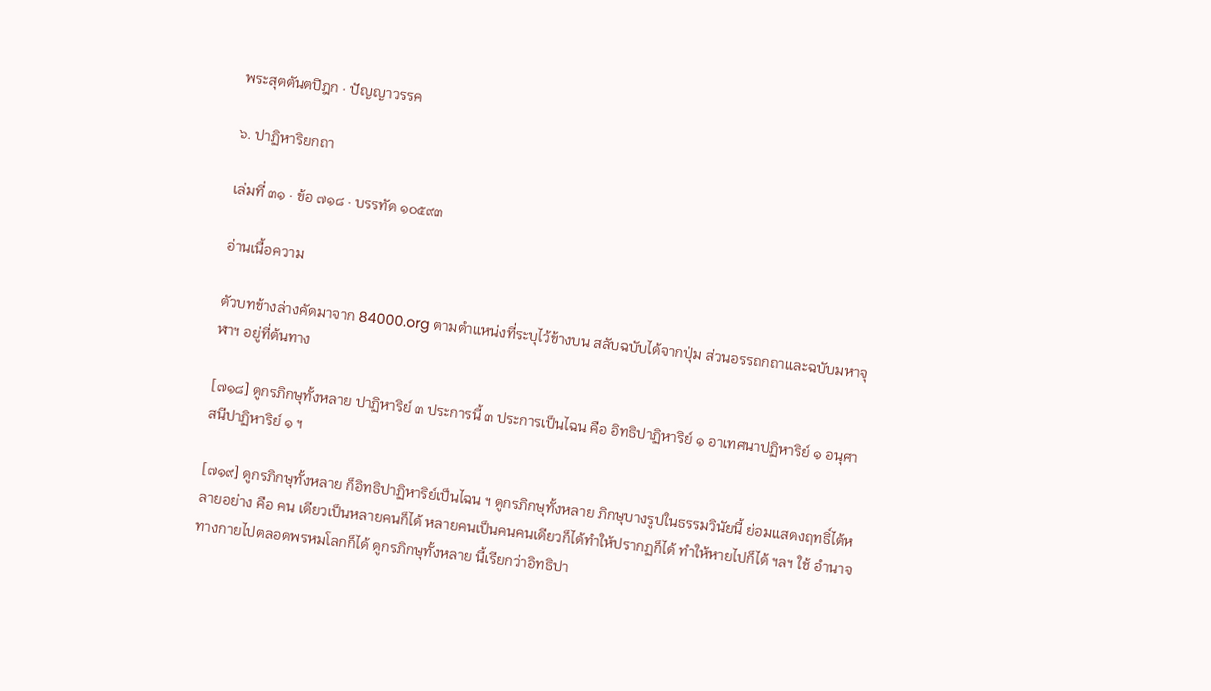พระสุตตันตปิฎก · ปัญญาวรรค

๖. ปาฏิหาริยกถา

เล่มที่ ๓๑ · ข้อ ๗๑๘ · บรรทัด ๑๐๕๙๓

อ่านเนื้อความ

ตัวบทข้างล่างคัดมาจาก 84000.org ตามตำแหน่งที่ระบุไว้ข้างบน สลับฉบับได้จากปุ่ม ส่วนอรรถกถาและฉบับมหาจุฬาฯ อยู่ที่ต้นทาง

[๗๑๘] ดูกรภิกษุทั้งหลาย ปาฏิหาริย์ ๓ ประการนี้ ๓ ประการเป็นไฉน คือ อิทธิปาฏิหาริย์ ๑ อาเทศนาปฏิหาริย์ ๑ อนุศาสนีปาฏิหาริย์ ๑ ฯ

[๗๑๙] ดูกรภิกษุทั้งหลาย ก็อิทธิปาฏิหาริย์เป็นไฉน ฯ ดูกรภิกษุทั้งหลาย ภิกษุบางรูปในธรรมวินัยนี้ ย่อมแสดงฤทธิ์ได้หลายอย่าง คือ คน เดียวเป็นหลายคนก็ได้ หลายคนเป็นคนคนเดียวก็ได้ทำให้ปรากฏก็ได้ ทำให้หายไปก็ได้ ฯลฯ ใช้ อำนาจทางกายไปตลอดพรหมโลกก็ได้ ดูกรภิกษุทั้งหลาย นี้เรียกว่าอิทธิปา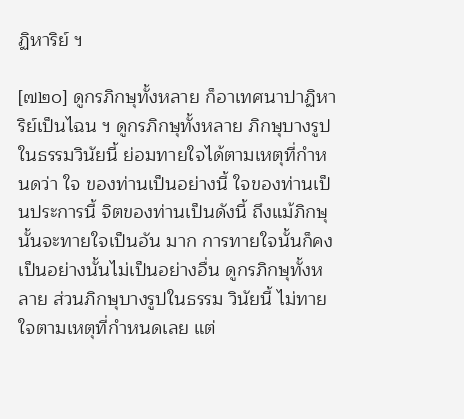ฏิหาริย์ ฯ

[๗๒๐] ดูกรภิกษุทั้งหลาย ก็อาเทศนาปาฏิหาริย์เป็นไฉน ฯ ดูกรภิกษุทั้งหลาย ภิกษุบางรูปในธรรมวินัยนี้ ย่อมทายใจได้ตามเหตุที่กำหนดว่า ใจ ของท่านเป็นอย่างนี้ ใจของท่านเป็นประการนี้ จิตของท่านเป็นดังนี้ ถึงแม้ภิกษุนั้นจะทายใจเป็นอัน มาก การทายใจนั้นก็คงเป็นอย่างนั้นไม่เป็นอย่างอื่น ดูกรภิกษุทั้งหลาย ส่วนภิกษุบางรูปในธรรม วินัยนี้ ไม่ทายใจตามเหตุที่กำหนดเลย แต่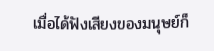เมื่อได้ฟังเสียงของมนุษย์ก็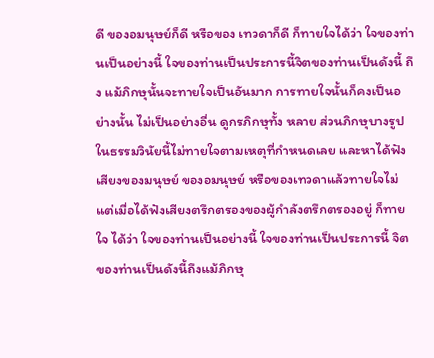ดี ของอมนุษย์ก็ดี หรือของ เทวดาก็ดี ก็ทายใจได้ว่า ใจของท่านเป็นอย่างนี้ ใจของท่านเป็นประการนี้จิตของท่านเป็นดังนี้ ถึง แม้ภิกษุนั้นจะทายใจเป็นอันมาก การทายใจนั้นก็คงเป็นอย่างนั้น ไม่เป็นอย่างอื่น ดูกรภิกษุทั้ง หลาย ส่วนภิกษุบางรูปในธรรมวินัยนี้ไม่ทายใจตามเหตุที่กำหนดเลย และหาได้ฟังเสียงของมนุษย์ ของอมนุษย์ หรือของเทวดาแล้วทายใจไม่ แต่เมื่อได้ฟังเสียงตรึกตรองของผู้กำลังตรึกตรองอยู่ ก็ทายใจ ได้ว่า ใจของท่านเป็นอย่างนี้ ใจของท่านเป็นประการนี้ จิตของท่านเป็นดังนี้ถึงแม้ภิกษุ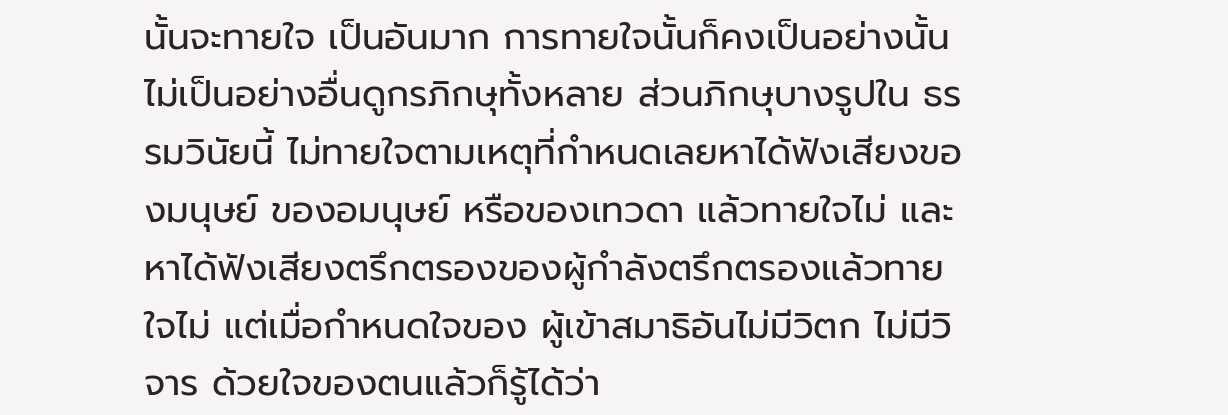นั้นจะทายใจ เป็นอันมาก การทายใจนั้นก็คงเป็นอย่างนั้น ไม่เป็นอย่างอื่นดูกรภิกษุทั้งหลาย ส่วนภิกษุบางรูปใน ธรรมวินัยนี้ ไม่ทายใจตามเหตุที่กำหนดเลยหาได้ฟังเสียงของมนุษย์ ของอมนุษย์ หรือของเทวดา แล้วทายใจไม่ และหาได้ฟังเสียงตรึกตรองของผู้กำลังตรึกตรองแล้วทายใจไม่ แต่เมื่อกำหนดใจของ ผู้เข้าสมาธิอันไม่มีวิตก ไม่มีวิจาร ด้วยใจของตนแล้วก็รู้ได้ว่า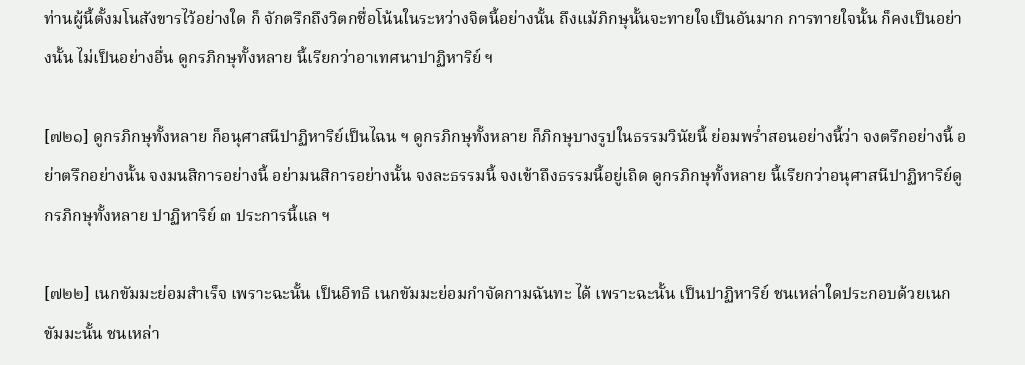ท่านผู้นี้ตั้งมโนสังขารไว้อย่างใด ก็ จักตรึกถึงวิตกชื่อโน้นในระหว่างจิตนี้อย่างนั้น ถึงแม้ภิกษุนั้นจะทายใจเป็นอันมาก การทายใจนั้น ก็คงเป็นอย่างนั้น ไม่เป็นอย่างอื่น ดูกรภิกษุทั้งหลาย นี้เรียกว่าอาเทศนาปาฏิหาริย์ ฯ

[๗๒๑] ดูกรภิกษุทั้งหลาย ก็อนุศาสนีปาฏิหาริย์เป็นไฉน ฯ ดูกรภิกษุทั้งหลาย ก็ภิกษุบางรูปในธรรมวินัยนี้ ย่อมพร่ำสอนอย่างนี้ว่า จงตรึกอย่างนี้ อย่าตรึกอย่างนั้น จงมนสิการอย่างนี้ อย่ามนสิการอย่างนั้น จงละธรรมนี้ จงเข้าถึงธรรมนี้อยู่เถิด ดูกรภิกษุทั้งหลาย นี้เรียกว่าอนุศาสนีปาฏิหาริย์ดูกรภิกษุทั้งหลาย ปาฏิหาริย์ ๓ ประการนี้แล ฯ

[๗๒๒] เนกขัมมะย่อมสำเร็จ เพราะฉะนั้น เป็นอิทธิ เนกขัมมะย่อมกำจัดกามฉันทะ ได้ เพราะฉะนั้น เป็นปาฏิหาริย์ ชนเหล่าใดประกอบด้วยเนกขัมมะนั้น ชนเหล่า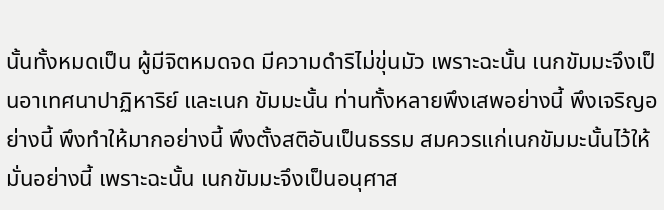นั้นทั้งหมดเป็น ผู้มีจิตหมดจด มีความดำริไม่ขุ่นมัว เพราะฉะนั้น เนกขัมมะจึงเป็นอาเทศนาปาฏิหาริย์ และเนก ขัมมะนั้น ท่านทั้งหลายพึงเสพอย่างนี้ พึงเจริญอย่างนี้ พึงทำให้มากอย่างนี้ พึงตั้งสติอันเป็นธรรม สมควรแก่เนกขัมมะนั้นไว้ให้มั่นอย่างนี้ เพราะฉะนั้น เนกขัมมะจึงเป็นอนุศาส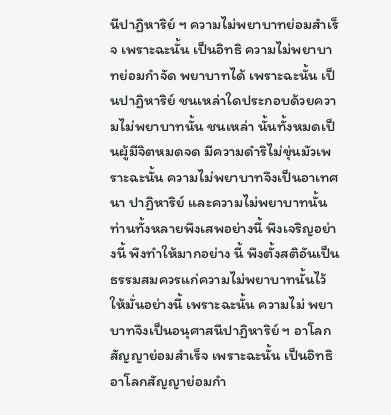นีปาฏิหาริย์ ฯ ความไม่พยาบาทย่อมสำเร็จ เพราะฉะนั้น เป็นอิทธิ ความไม่พยาบาทย่อมกำจัด พยาบาทได้ เพราะฉะนั้น เป็นปาฏิหาริย์ ชนเหล่าใดประกอบด้วยความไม่พยาบาทนั้น ชนเหล่า นั้นทั้งหมดเป็นผู้มีจิตหมดจด มีความดำริไม่ขุ่นมัวเพราะฉะนั้น ความไม่พยาบาทจึงเป็นอาเทศนา ปาฏิหาริย์ และความไม่พยาบาทนั้นท่านทั้งหลายพึงเสพอย่างนี้ พึงเจริญอย่างนี้ พึงทำให้มากอย่าง นี้ พึงตั้งสติอันเป็นธรรมสมควรแก่ความไม่พยาบาทนั้นไว้ให้มั่นอย่างนี้ เพราะฉะนั้น ความไม่ พยาบาทจึงเป็นอนุศาสนีปาฏิหาริย์ ฯ อาโลกสัญญาย่อมสำเร็จ เพราะฉะนั้น เป็นอิทธิ อาโลกสัญญาย่อมกำ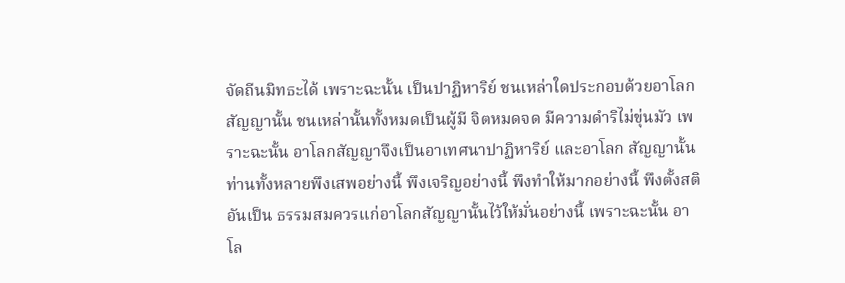จัดถีนมิทธะได้ เพราะฉะนั้น เป็นปาฏิหาริย์ ชนเหล่าใดประกอบด้วยอาโลกสัญญานั้น ชนเหล่านั้นทั้งหมดเป็นผู้มี จิตหมดจด มีความดำริไม่ขุ่นมัว เพราะฉะนั้น อาโลกสัญญาจึงเป็นอาเทศนาปาฏิหาริย์ และอาโลก สัญญานั้น ท่านทั้งหลายพึงเสพอย่างนี้ พึงเจริญอย่างนี้ พึงทำให้มากอย่างนี้ พึงตั้งสติอันเป็น ธรรมสมควรแก่อาโลกสัญญานั้นไว้ให้มั่นอย่างนี้ เพราะฉะนั้น อาโล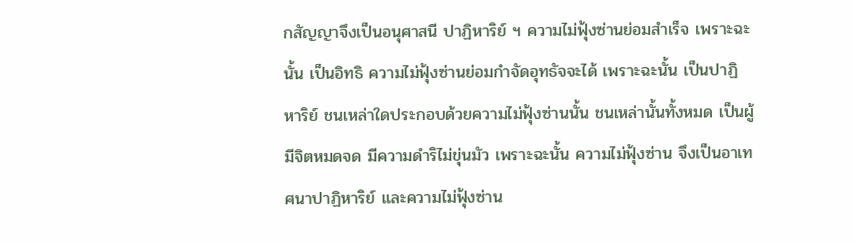กสัญญาจึงเป็นอนุศาสนี ปาฏิหาริย์ ฯ ความไม่ฟุ้งซ่านย่อมสำเร็จ เพราะฉะนั้น เป็นอิทธิ ความไม่ฟุ้งซ่านย่อมกำจัดอุทธัจจะได้ เพราะฉะนั้น เป็นปาฏิหาริย์ ชนเหล่าใดประกอบด้วยความไม่ฟุ้งซ่านนั้น ชนเหล่านั้นทั้งหมด เป็นผู้มีจิตหมดจด มีความดำริไม่ขุ่นมัว เพราะฉะนั้น ความไม่ฟุ้งซ่าน จึงเป็นอาเทศนาปาฏิหาริย์ และความไม่ฟุ้งซ่าน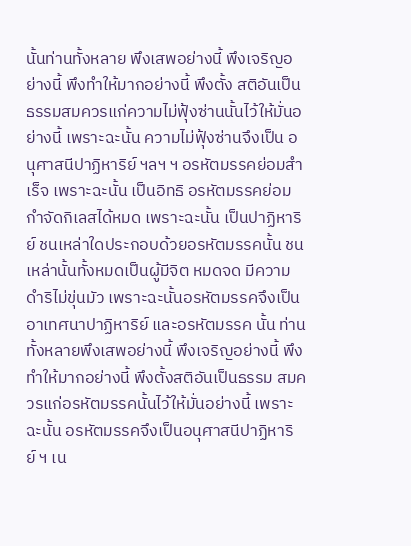นั้นท่านทั้งหลาย พึงเสพอย่างนี้ พึงเจริญอย่างนี้ พึงทำให้มากอย่างนี้ พึงตั้ง สติอันเป็นธรรมสมควรแก่ความไม่ฟุ้งซ่านนั้นไว้ให้มั่นอย่างนี้ เพราะฉะนั้น ความไม่ฟุ้งซ่านจึงเป็น อนุศาสนีปาฏิหาริย์ ฯลฯ ฯ อรหัตมรรคย่อมสำเร็จ เพราะฉะนั้น เป็นอิทธิ อรหัตมรรคย่อมกำจัดกิเลสได้หมด เพราะฉะนั้น เป็นปาฏิหาริย์ ชนเหล่าใดประกอบด้วยอรหัตมรรคนั้น ชนเหล่านั้นทั้งหมดเป็นผู้มีจิต หมดจด มีความดำริไม่ขุ่นมัว เพราะฉะนั้นอรหัตมรรคจึงเป็นอาเทศนาปาฏิหาริย์ และอรหัตมรรค นั้น ท่านทั้งหลายพึงเสพอย่างนี้ พึงเจริญอย่างนี้ พึงทำให้มากอย่างนี้ พึงตั้งสติอันเป็นธรรม สมควรแก่อรหัตมรรคนั้นไว้ให้มั่นอย่างนี้ เพราะฉะนั้น อรหัตมรรคจึงเป็นอนุศาสนีปาฏิหาริย์ ฯ เน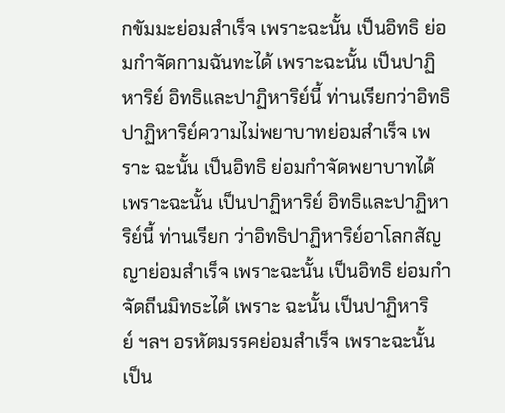กขัมมะย่อมสำเร็จ เพราะฉะนั้น เป็นอิทธิ ย่อมกำจัดกามฉันทะได้ เพราะฉะนั้น เป็นปาฏิหาริย์ อิทธิและปาฏิหาริย์นี้ ท่านเรียกว่าอิทธิปาฏิหาริย์ความไม่พยาบาทย่อมสำเร็จ เพราะ ฉะนั้น เป็นอิทธิ ย่อมกำจัดพยาบาทได้เพราะฉะนั้น เป็นปาฏิหาริย์ อิทธิและปาฏิหาริย์นี้ ท่านเรียก ว่าอิทธิปาฏิหาริย์อาโลกสัญญาย่อมสำเร็จ เพราะฉะนั้น เป็นอิทธิ ย่อมกำจัดถีนมิทธะได้ เพราะ ฉะนั้น เป็นปาฏิหาริย์ ฯลฯ อรหัตมรรคย่อมสำเร็จ เพราะฉะนั้น เป็น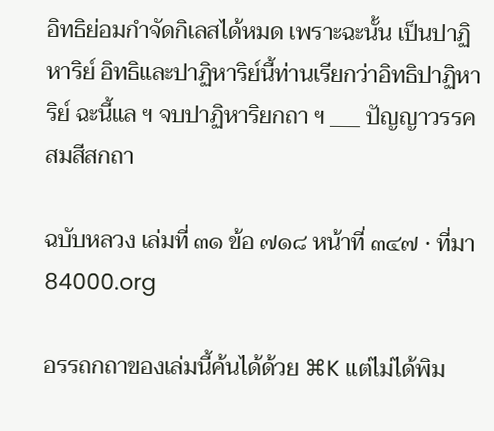อิทธิย่อมกำจัดกิเลสได้หมด เพราะฉะนั้น เป็นปาฏิหาริย์ อิทธิและปาฏิหาริย์นี้ท่านเรียกว่าอิทธิปาฏิหาริย์ ฉะนี้แล ฯ จบปาฏิหาริยกถา ฯ ___ ปัญญาวรรค สมสีสกถา

ฉบับหลวง เล่มที่ ๓๑ ข้อ ๗๑๘ หน้าที่ ๓๔๗ · ที่มา 84000.org

อรรถกถาของเล่มนี้ค้นได้ด้วย ⌘K แต่ไม่ได้พิม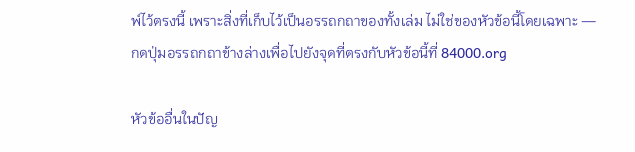พ์ไว้ตรงนี้ เพราะสิ่งที่เก็บไว้เป็นอรรถกถาของทั้งเล่ม ไม่ใช่ของหัวข้อนี้โดยเฉพาะ — กดปุ่มอรรถกถาข้างล่างเพื่อไปยังจุดที่ตรงกับหัวข้อนี้ที่ 84000.org

หัวข้ออื่นในปัญ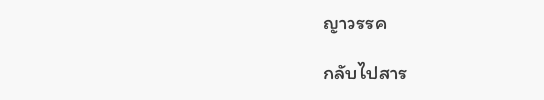ญาวรรค

กลับไปสาร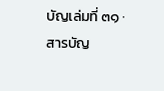บัญเล่มที่ ๓๑ · สารบัญ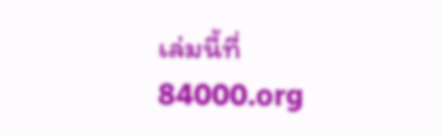เล่มนี้ที่ 84000.org